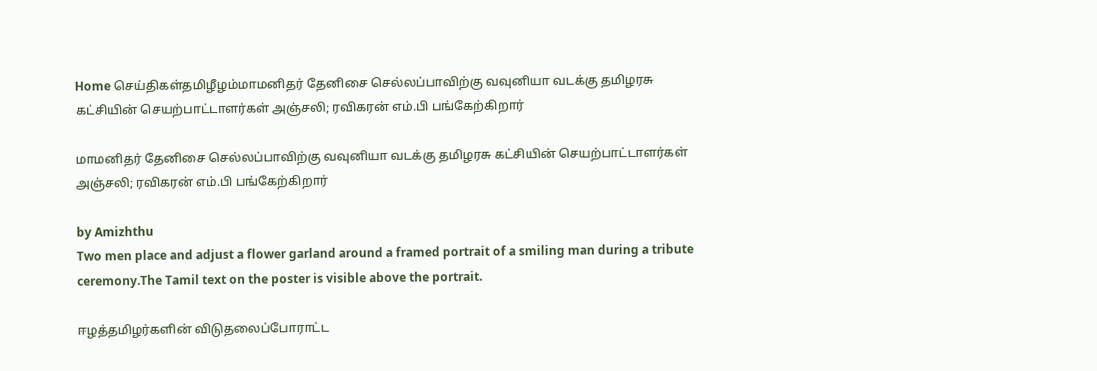Home செய்திகள்தமிழீழம்மாமனிதர் தேனிசை செல்லப்பாவிற்கு வவுனியா வடக்கு தமிழரசு கட்சியின் செயற்பாட்டாளர்கள் அஞ்சலி; ரவிகரன் எம்.பி பங்கேற்கிறார்

மாமனிதர் தேனிசை செல்லப்பாவிற்கு வவுனியா வடக்கு தமிழரசு கட்சியின் செயற்பாட்டாளர்கள் அஞ்சலி; ரவிகரன் எம்.பி பங்கேற்கிறார்

by Amizhthu
Two men place and adjust a flower garland around a framed portrait of a smiling man during a tribute ceremony.The Tamil text on the poster is visible above the portrait.

ஈழத்தமிழர்களின் விடுதலைப்போராட்ட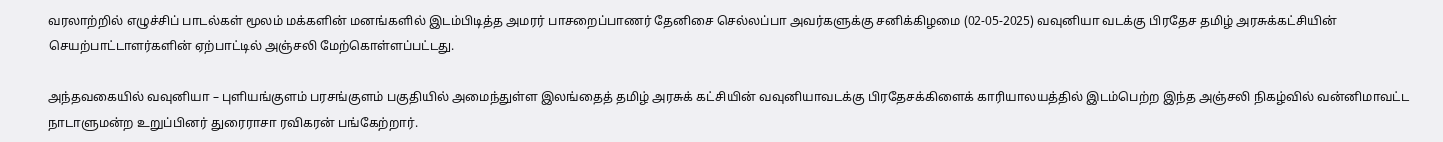வரலாற்றில் எழுச்சிப் பாடல்கள் மூலம் மக்களின் மனங்களில் இடம்பிடித்த அமரர் பாசறைப்பாணர் தேனிசை செல்லப்பா அவர்களுக்கு சனிக்கிழமை (02-05-2025) வவுனியா வடக்கு பிரதேச தமிழ் அரசுக்கட்சியின் செயற்பாட்டாளர்களின் ஏற்பாட்டில் அஞ்சலி மேற்கொள்ளப்பட்டது.

அந்தவகையில் வவுனியா – புளியங்குளம் பரசங்குளம் பகுதியில் அமைந்துள்ள இலங்தைத் தமிழ் அரசுக் கட்சியின் வவுனியாவடக்கு பிரதேசக்கிளைக் காரியாலயத்தில் இடம்பெற்ற இந்த அஞ்சலி நிகழ்வில் வன்னிமாவட்ட நாடாளுமன்ற உறுப்பினர் துரைராசா ரவிகரன் பங்கேற்றார்.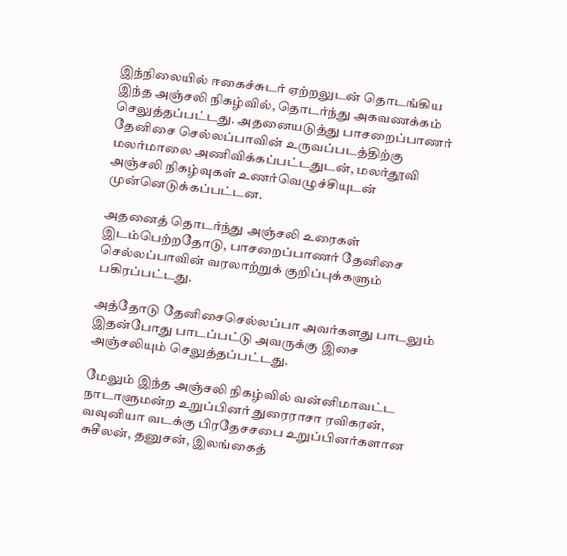இந்நிலையில் ஈகைச்சுடர் ஏற்றலுடன் தொடங்கிய இந்த அஞ்சலி நிகழ்வில், தொடர்ந்து அகவணக்கம் செலுத்தப்பட்டது. அதனையடுத்து பாசறைப்பாணர் தேனிசை செல்லப்பாவின் உருவப்படத்திற்கு மலர்மாலை அணிவிக்கப்பட்டதுடன், மலர்தூவி அஞ்சலி நிகழ்வுகள் உணர்வெழுச்சியுடன் முன்னெடுக்கப்பட்டன.

அதனைத் தொடர்ந்து அஞ்சலி உரைகள் இடம்பெற்றதோடு, பாசறைப்பாணர் தேனிசை செல்லப்பாவின் வரலாற்றுக் குறிப்புக்களும் பகிரப்பட்டது.

அத்தோடு தேனிசைசெல்லப்பா அவர்களது பாடலும் இதன்போது பாடப்பட்டு அவருக்கு இசை அஞ்சலியும் செலுத்தப்பட்டது.

மேலும் இந்த அஞ்சலி நிகழ்வில் வன்னிமாவட்ட நாடாளுமன்ற உறுப்பினர் துரைராசா ரவிகரன், வவுனியா வடக்கு பிரதேசசபை உறுப்பினர்களான சுசீலன், தனுசன், இலங்கைத்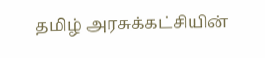தமிழ் அரசுக்கட்சியின்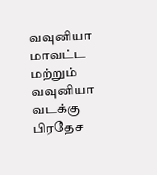வவுனியா மாவட்ட மற்றும் வவுனியா வடக்கு பிரதேச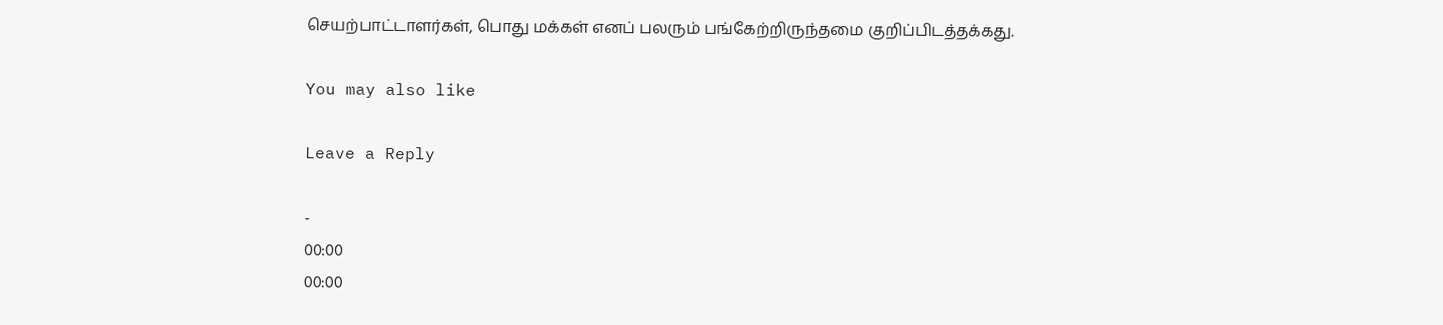செயற்பாட்டாளர்கள், பொது மக்கள் எனப் பலரும் பங்கேற்றிருந்தமை குறிப்பிடத்தக்கது.

You may also like

Leave a Reply

-
00:00
00:00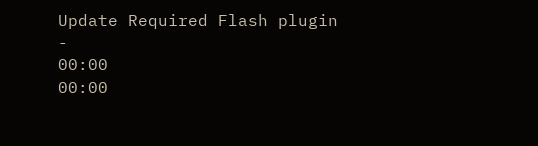Update Required Flash plugin
-
00:00
00:00